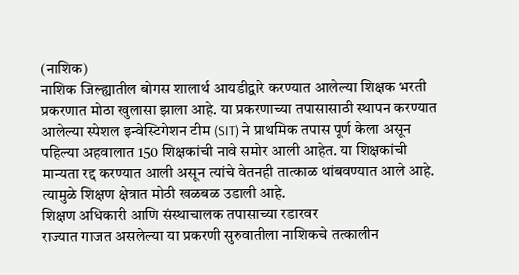(नाशिक)
नाशिक जिल्ह्यातील बोगस शालार्थ आयडीद्वारे करण्यात आलेल्या शिक्षक भरती प्रकरणात मोठा खुलासा झाला आहे. या प्रकरणाच्या तपासासाठी स्थापन करण्यात आलेल्या स्पेशल इन्वेस्टिगेशन टीम (SIT) ने प्राथमिक तपास पूर्ण केला असून पहिल्या अहवालात 150 शिक्षकांची नावे समोर आली आहेत. या शिक्षकांची मान्यता रद्द करण्यात आली असून त्यांचे वेतनही तात्काळ थांबवण्यात आले आहे. त्यामुळे शिक्षण क्षेत्रात मोठी खळबळ उडाली आहे.
शिक्षण अधिकारी आणि संस्थाचालक तपासाच्या रडारवर
राज्यात गाजत असलेल्या या प्रकरणी सुरुवातीला नाशिकचे तत्कालीन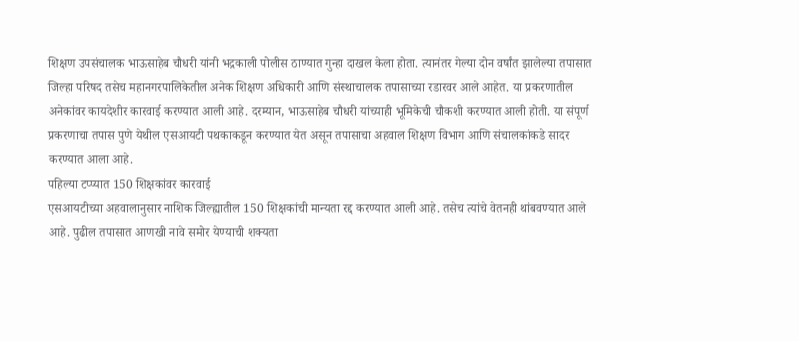शिक्षण उपसंचालक भाऊसाहेब चौधरी यांनी भद्रकाली पोलीस ठाण्यात गुन्हा दाखल केला होता. त्यानंतर गेल्या दोन वर्षांत झालेल्या तपासात जिल्हा परिषद तसेच महानगरपालिकेतील अनेक शिक्षण अधिकारी आणि संस्थाचालक तपासाच्या रडारवर आले आहेत. या प्रकरणातील अनेकांवर कायदेशीर कारवाई करण्यात आली आहे. दरम्यान, भाऊसाहेब चौधरी यांच्याही भूमिकेची चौकशी करण्यात आली होती. या संपूर्ण प्रकरणाचा तपास पुणे येथील एसआयटी पथकाकडून करण्यात येत असून तपासाचा अहवाल शिक्षण विभाग आणि संचालकांकडे सादर करण्यात आला आहे.
पहिल्या टप्प्यात 150 शिक्षकांवर कारवाई
एसआयटीच्या अहवालानुसार नाशिक जिल्ह्यातील 150 शिक्षकांची मान्यता रद्द करण्यात आली आहे. तसेच त्यांचे वेतनही थांबवण्यात आले आहे. पुढील तपासात आणखी नावे समोर येण्याची शक्यता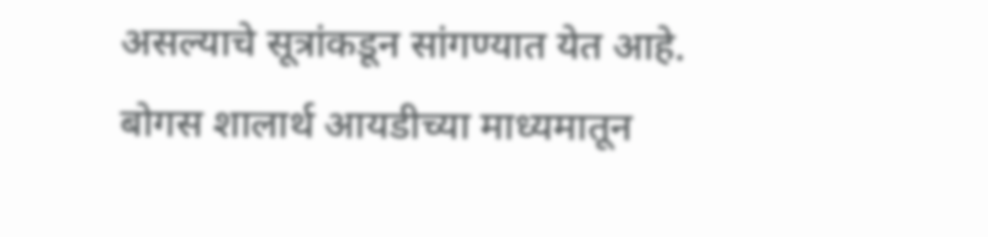असल्याचे सूत्रांकडून सांगण्यात येत आहे.
बोगस शालार्थ आयडीच्या माध्यमातून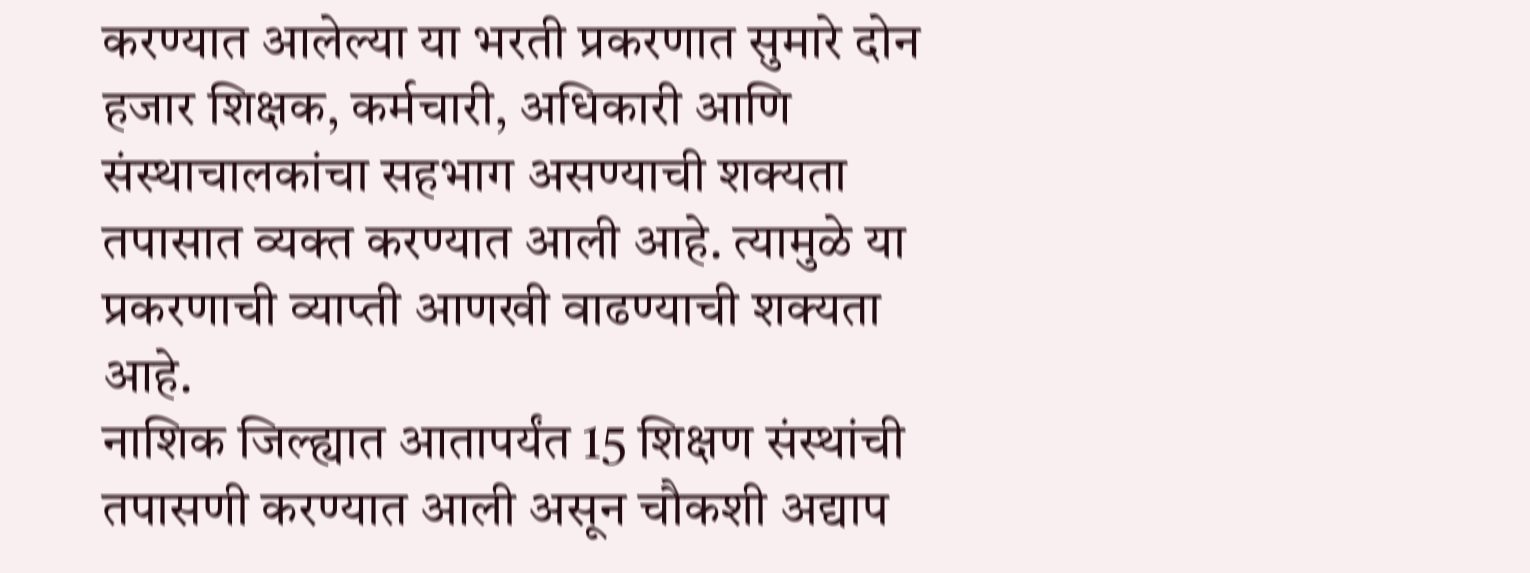करण्यात आलेल्या या भरती प्रकरणात सुमारे दोन हजार शिक्षक, कर्मचारी, अधिकारी आणि संस्थाचालकांचा सहभाग असण्याची शक्यता तपासात व्यक्त करण्यात आली आहे. त्यामुळे या प्रकरणाची व्याप्ती आणखी वाढण्याची शक्यता आहे.
नाशिक जिल्ह्यात आतापर्यंत 15 शिक्षण संस्थांची तपासणी करण्यात आली असून चौकशी अद्याप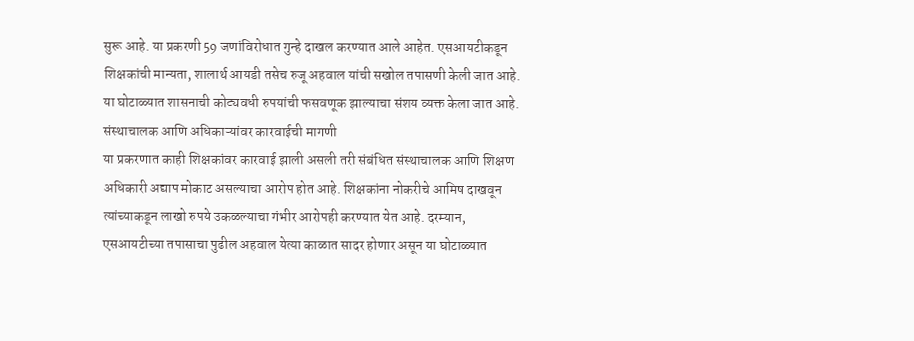सुरू आहे. या प्रकरणी 59 जणांविरोधात गुन्हे दाखल करण्यात आले आहेत. एसआयटीकडून शिक्षकांची मान्यता, शालार्थ आयडी तसेच रुजू अहवाल यांची सखोल तपासणी केली जात आहे. या घोटाळ्यात शासनाची कोट्यवधी रुपयांची फसवणूक झाल्याचा संशय व्यक्त केला जात आहे.
संस्थाचालक आणि अधिकाऱ्यांवर कारवाईची मागणी
या प्रकरणात काही शिक्षकांवर कारवाई झाली असली तरी संबंधित संस्थाचालक आणि शिक्षण अधिकारी अद्याप मोकाट असल्याचा आरोप होत आहे. शिक्षकांना नोकरीचे आमिष दाखवून त्यांच्याकडून लाखो रुपये उकळल्याचा गंभीर आरोपही करण्यात येत आहे. दरम्यान, एसआयटीच्या तपासाचा पुढील अहवाल येत्या काळात सादर होणार असून या घोटाळ्यात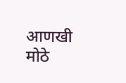आणखी मोठे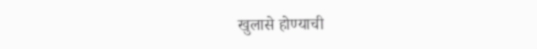खुलासे होण्याची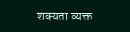शक्यता व्यक्त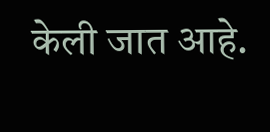केली जात आहे.